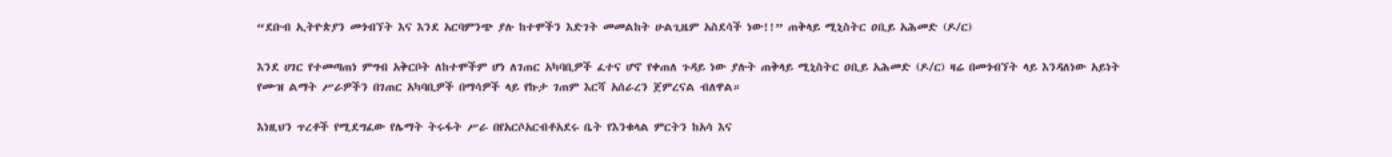“ደቡብ ኢትዮጵያን መጎብኘት እና እንደ አርባምንጭ ያሉ ከተሞችን እድገት መመልከት ሁልጊዜም አስደሳች ነው!!” ጠቅላይ ሚኒስትር ዐቢይ አሕመድ (ዶ/ር)

እንደ ሀገር የተመጣጠነ ምግብ አቅርቦት ለከተሞችም ሆነ ለገጠር አካባቢዎች ፈተና ሆኖ የቀጠለ ጉዳይ ነው ያሉት ጠቅላይ ሚኒስትር ዐቢይ አሕመድ (ዶ/ር) ዛሬ በመጎብኘት ላይ እንዳለነው አይነት የሙዝ ልማት ሥራዎችን በገጠር አካባቢዎች በማሳዎች ላይ የኩታ ገጠም እርሻ አሰራረን ጀምረናል ብለዋል።

እነዚህን ጥረቶች የሚደግፈው የሌማት ትሩፋት ሥራ በየአርሶአርብቶአደሩ ቤት የእንቁላል ምርትን ከአሳ እና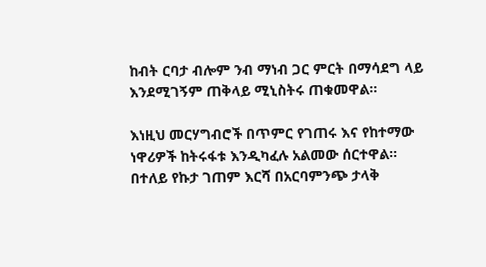ከብት ርባታ ብሎም ንብ ማነብ ጋር ምርት በማሳደግ ላይ እንደሚገኝም ጠቅላይ ሚኒስትሩ ጠቁመዋል።

እነዚህ መርሃግብሮች በጥምር የገጠሩ እና የከተማው ነዋሪዎች ከትሩፋቱ እንዲካፈሉ አልመው ሰርተዋል። በተለይ የኩታ ገጠም እርሻ በአርባምንጭ ታላቅ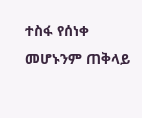ተስፋ የሰነቀ መሆኑንም ጠቅላይ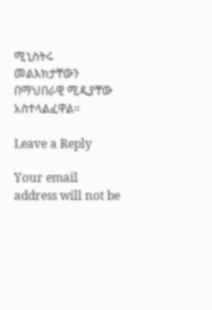ሚኒስትሩ መልእክታቸውን በማህበራዊ ሚዲያቸው አስተላልፈዋል።

Leave a Reply

Your email address will not be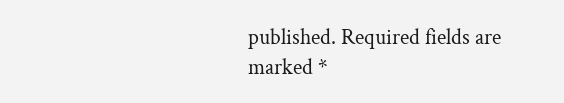published. Required fields are marked *